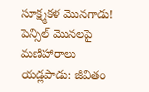సూక్ష్మకళ మొనగాడు!
పెన్సిల్ మొనలపై మణిహారాలు
యడ్లపాడు: జీవితం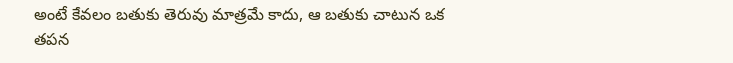అంటే కేవలం బతుకు తెరువు మాత్రమే కాదు, ఆ బతుకు చాటున ఒక తపన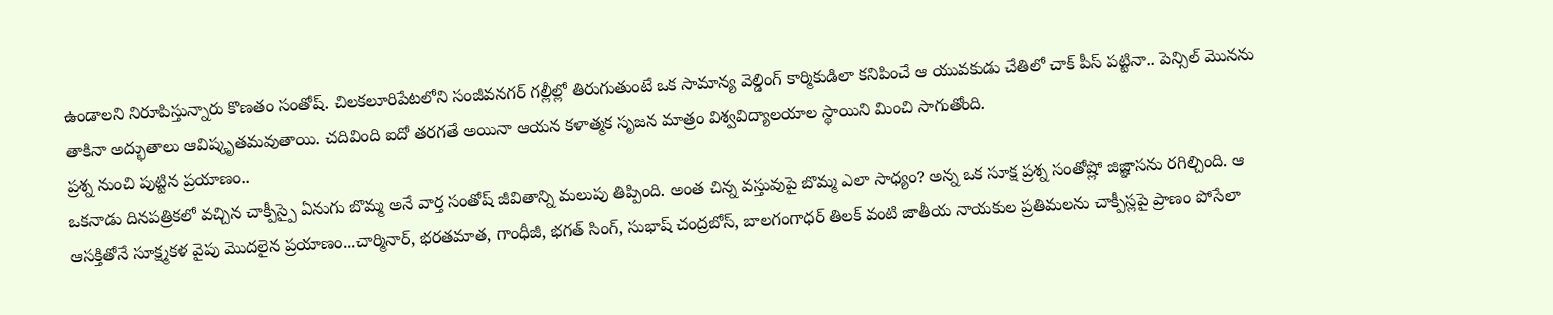ఉండాలని నిరూపిస్తున్నారు కొణతం సంతోష్. చిలకలూరిపేటలోని సంజీవనగర్ గల్లీల్లో తిరుగుతుంటే ఒక సామాన్య వెల్డింగ్ కార్మికుడిలా కనిపించే ఆ యువకుడు చేతిలో చాక్ పీస్ పట్టినా.. పెన్సిల్ మొనను తాకినా అద్భుతాలు ఆవిష్కృతమవుతాయి. చదివింది ఐదో తరగతే అయినా ఆయన కళాత్మక సృజన మాత్రం విశ్వవిద్యాలయాల స్థాయిని మించి సాగుతోంది.
ప్రశ్న నుంచి పుట్టిన ప్రయాణం..
ఒకనాడు దినపత్రికలో వచ్చిన చాక్పీస్పై ఏనుగు బొమ్మ అనే వార్త సంతోష్ జీవితాన్ని మలుపు తిప్పింది. అంత చిన్న వస్తువుపై బొమ్మ ఎలా సాధ్యం? అన్న ఒక సూక్ష ప్రశ్న సంతోష్లో జిజ్ఞాసను రగిల్చింది. ఆ ఆసక్తితోనే సూక్ష్మకళ వైపు మొదలైన ప్రయాణం...చార్మినార్, భరతమాత, గాంధీజీ, భగత్ సింగ్, సుభాష్ చంద్రబోస్, బాలగంగాధర్ తిలక్ వంటి జాతీయ నాయకుల ప్రతిమలను చాక్పీస్లపై ప్రాణం పోసేలా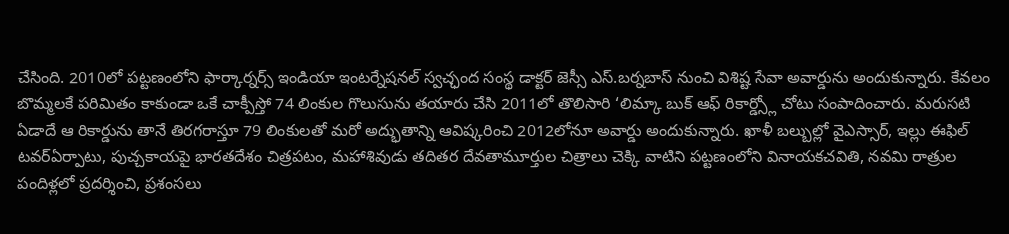చేసింది. 2010లో పట్టణంలోని ఫార్కార్నర్స్ ఇండియా ఇంటర్నేషనల్ స్వచ్ఛంద సంస్థ డాక్టర్ జెస్సీ ఎస్.బర్నబాస్ నుంచి విశిష్ట సేవా అవార్డును అందుకున్నారు. కేవలం బొమ్మలకే పరిమితం కాకుండా ఒకే చాక్పీస్తో 74 లింకుల గొలుసును తయారు చేసి 2011లో తొలిసారి ‘లిమ్కా బుక్ ఆఫ్ రికార్డ్స్లో చోటు సంపాదించారు. మరుసటి ఏడాదే ఆ రికార్డును తానే తిరగరాస్తూ 79 లింకులతో మరో అద్భుతాన్ని ఆవిష్కరించి 2012లోనూ అవార్డు అందుకున్నారు. ఖాళీ బల్బుల్లో వైఎస్సార్, ఇల్లు ఈఫిల్ టవర్ఏర్పాటు, పుచ్చకాయపై భారతదేశం చిత్రపటం, మహాశివుడు తదితర దేవతామూర్తుల చిత్రాలు చెక్కి వాటిని పట్టణంలోని వినాయకచవితి, నవమి రాత్రుల పందిళ్లలో ప్రదర్శించి, ప్రశంసలు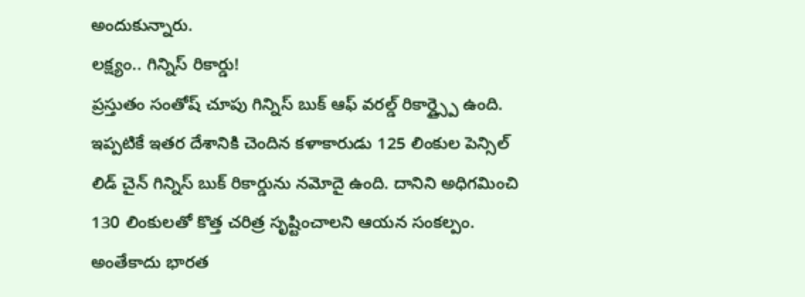అందుకున్నారు.
లక్ష్యం.. గిన్నిస్ రికార్డు!
ప్రస్తుతం సంతోష్ చూపు గిన్నిస్ బుక్ ఆఫ్ వరల్డ్ రికార్డ్స్పై ఉంది. ఇప్పటికే ఇతర దేశానికి చెందిన కళాకారుడు 125 లింకుల పెన్సిల్ లిడ్ చైన్ గిన్నిస్ బుక్ రికార్డును నమోదై ఉంది. దానిని అధిగమించి 130 లింకులతో కొత్త చరిత్ర సృష్టించాలని ఆయన సంకల్పం. అంతేకాదు భారత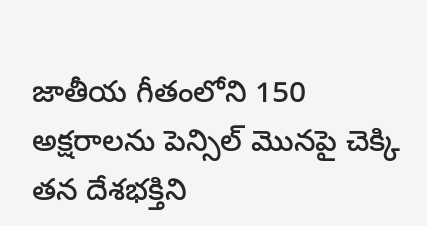జాతీయ గీతంలోని 150 అక్షరాలను పెన్సిల్ మొనపై చెక్కి తన దేశభక్తిని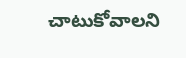చాటుకోవాలని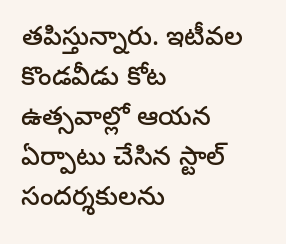తపిస్తున్నారు. ఇటీవల కొండవీడు కోట ఉత్సవాల్లో ఆయన ఏర్పాటు చేసిన స్టాల్ సందర్శకులను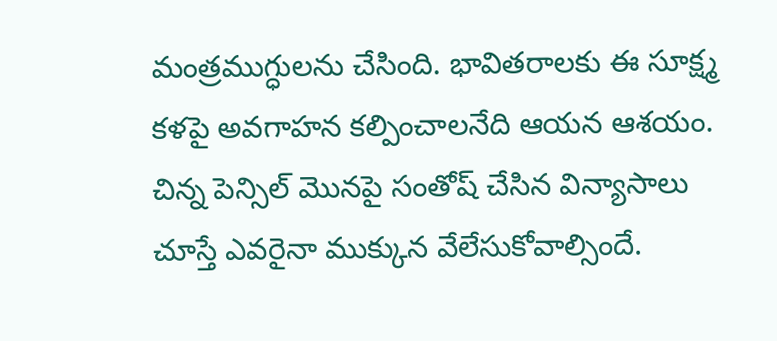మంత్రముగ్ధులను చేసింది. భావితరాలకు ఈ సూక్ష్మ కళపై అవగాహన కల్పించాలనేది ఆయన ఆశయం.
చిన్న పెన్సిల్ మొనపై సంతోష్ చేసిన విన్యాసాలు చూస్తే ఎవరైనా ముక్కున వేలేసుకోవాల్సిందే.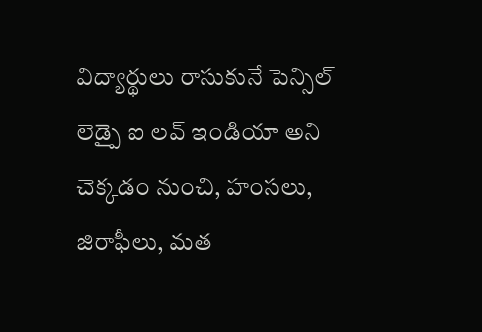విద్యార్థులు రాసుకునే పెన్సిల్ లెడ్పై ఐ లవ్ ఇండియా అని చెక్కడం నుంచి, హంసలు, జిరాఫీలు, మత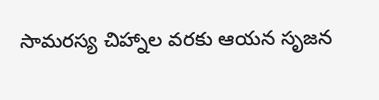సామరస్య చిహ్నాల వరకు ఆయన సృజన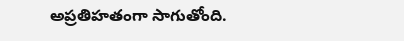అప్రతిహతంగా సాగుతోంది.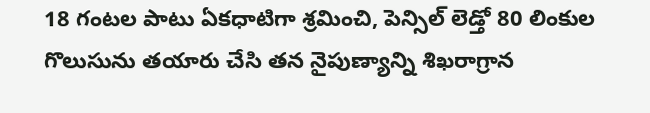18 గంటల పాటు ఏకధాటిగా శ్రమించి, పెన్సిల్ లెడ్తో 80 లింకుల గొలుసును తయారు చేసి తన నైపుణ్యాన్ని శిఖరాగ్రాన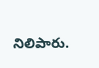నిలిపారు.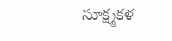సూక్ష్మకళ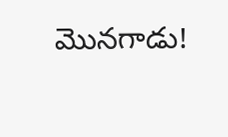మొనగాడు!